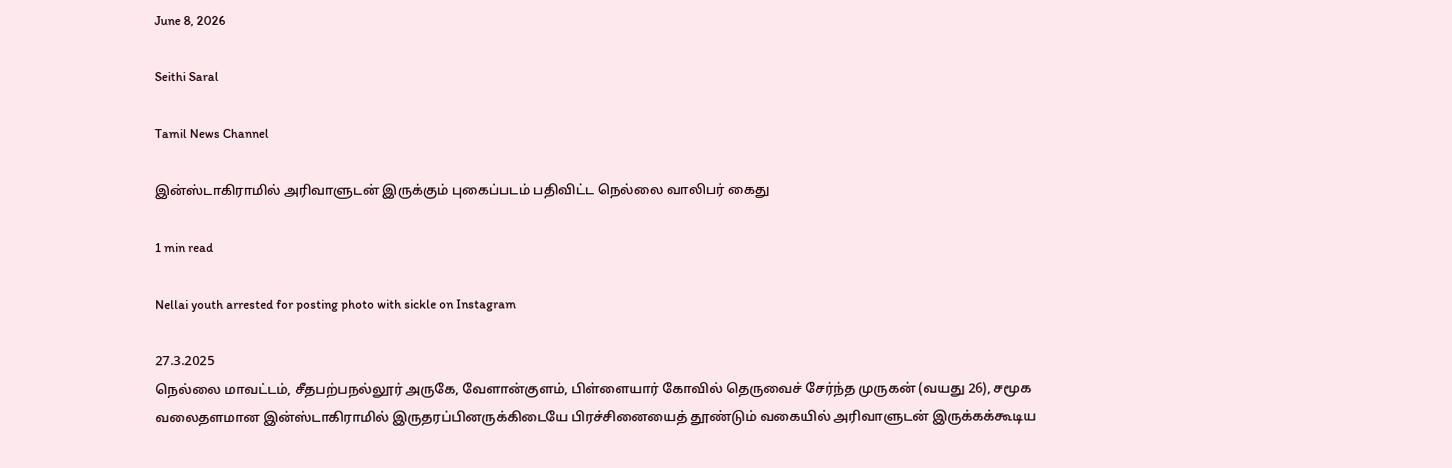June 8, 2026

Seithi Saral

Tamil News Channel

இன்ஸ்டாகிராமில் அரிவாளுடன் இருக்கும் புகைப்படம் பதிவிட்ட நெல்லை வாலிபர் கைது

1 min read

Nellai youth arrested for posting photo with sickle on Instagram

27.3.2025
நெல்லை மாவட்டம், சீதபற்பநல்லூர் அருகே, வேளான்குளம், பிள்ளையார் கோவில் தெருவைச் சேர்ந்த முருகன் (வயது 26), சமூக வலைதளமான இன்ஸ்டாகிராமில் இருதரப்பினருக்கிடையே பிரச்சினையைத் தூண்டும் வகையில் அரிவாளுடன் இருக்கக்கூடிய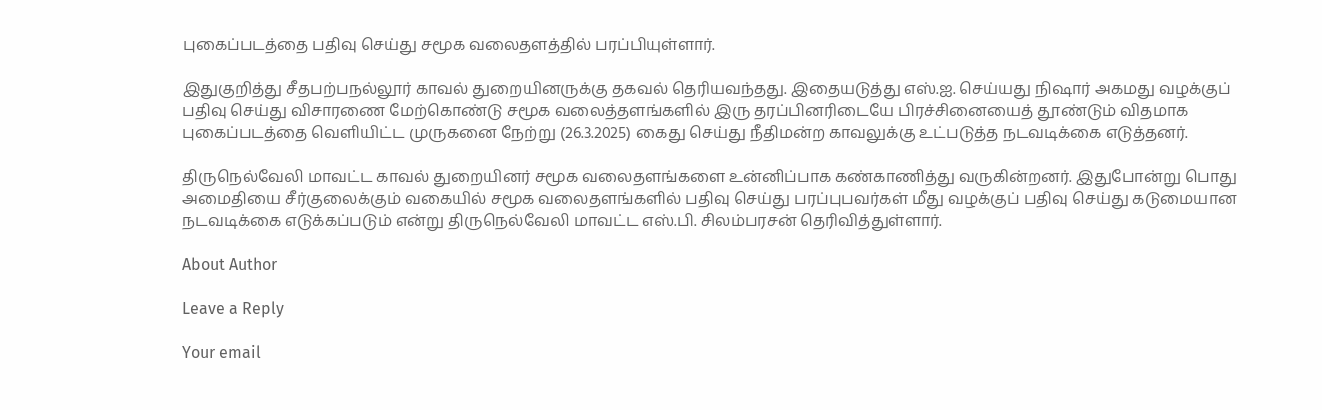புகைப்படத்தை பதிவு செய்து சமூக வலைதளத்தில் பரப்பியுள்ளார்.

இதுகுறித்து சீதபற்பநல்லூர் காவல் துறையினருக்கு தகவல் தெரியவந்தது. இதையடுத்து எஸ்.ஐ. செய்யது நிஷார் அகமது வழக்குப் பதிவு செய்து விசாரணை மேற்கொண்டு சமூக வலைத்தளங்களில் இரு தரப்பினரிடையே பிரச்சினையைத் தூண்டும் விதமாக புகைப்படத்தை வெளியிட்ட முருகனை நேற்று (26.3.2025) கைது செய்து நீதிமன்ற காவலுக்கு உட்படுத்த நடவடிக்கை எடுத்தனர்.

திருநெல்வேலி மாவட்ட காவல் துறையினர் சமூக வலைதளங்களை உன்னிப்பாக கண்காணித்து வருகின்றனர். இதுபோன்று பொது அமைதியை சீர்குலைக்கும் வகையில் சமூக வலைதளங்களில் பதிவு செய்து பரப்புபவர்கள் மீது வழக்குப் பதிவு செய்து கடுமையான நடவடிக்கை எடுக்கப்படும் என்று திருநெல்வேலி மாவட்ட எஸ்.பி. சிலம்பரசன் தெரிவித்துள்ளார்.

About Author

Leave a Reply

Your email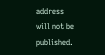address will not be published.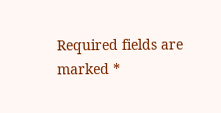Required fields are marked *